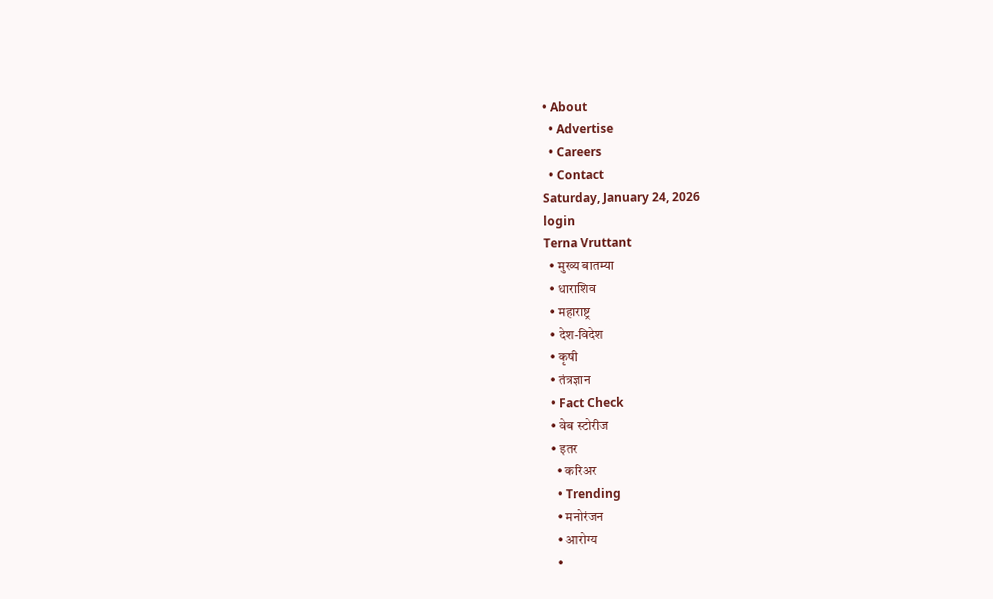• About
  • Advertise
  • Careers
  • Contact
Saturday, January 24, 2026
login
Terna Vruttant
  • मुख्य बातम्या
  • धाराशिव
  • महाराष्ट्र
  • देश-विदेश
  • कृषी
  • तंत्रज्ञान
  • Fact Check
  • वेब स्टोरीज
  • इतर
    • करिअर
    • Trending
    • मनोरंजन
    • आरोग्य
    •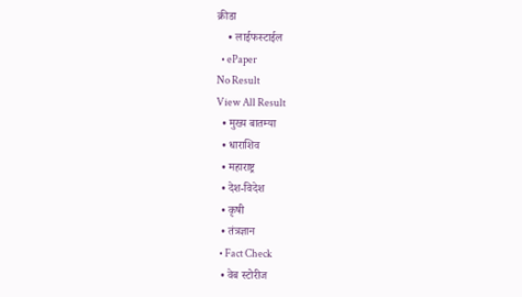क्रीडा
    • लाईफस्टाईल
  • ePaper
No Result
View All Result
  • मुख्य बातम्या
  • धाराशिव
  • महाराष्ट्र
  • देश-विदेश
  • कृषी
  • तंत्रज्ञान
  • Fact Check
  • वेब स्टोरीज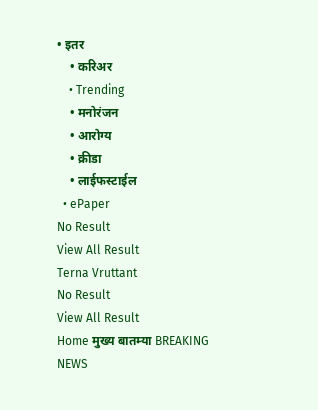• इतर
    • करिअर
    • Trending
    • मनोरंजन
    • आरोग्य
    • क्रीडा
    • लाईफस्टाईल
  • ePaper
No Result
View All Result
Terna Vruttant
No Result
View All Result
Home मुख्य बातम्या BREAKING NEWS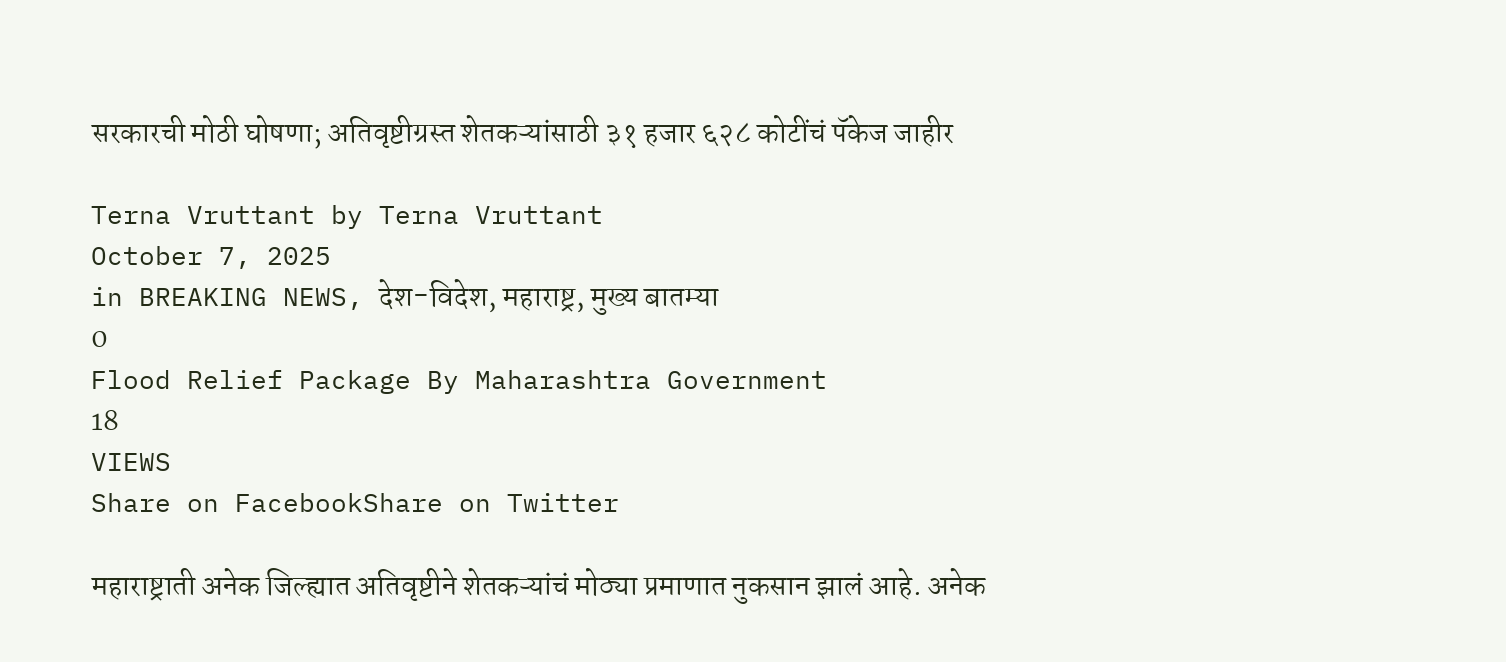सरकारची मोठी घोषणा; अतिवृष्टीग्रस्त शेतकऱ्यांसाठी ३१ हजार ६२८ कोटींचं पॅकेज जाहीर

Terna Vruttant by Terna Vruttant
October 7, 2025
in BREAKING NEWS, देश-विदेश, महाराष्ट्र, मुख्य बातम्या
0
Flood Relief Package By Maharashtra Government
18
VIEWS
Share on FacebookShare on Twitter

महाराष्ट्राती अनेक जिल्ह्यात अतिवृष्टीने शेतकऱ्यांचं मोठ्या प्रमाणात नुकसान झालं आहे. अनेक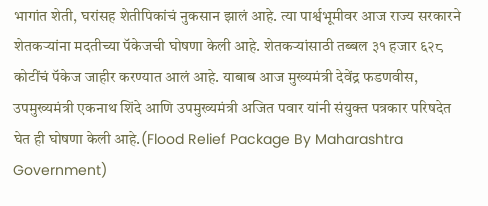भागांत शेती, घरांसह शेतीपिकांचं नुकसान झालं आहे. त्या पार्श्वभूमीवर आज राज्य सरकारने शेतकऱ्यांना मदतीच्या पॅकेजची घोषणा केली आहे. शेतकऱ्यांसाठी तब्बल ३१ हजार ६२८ कोटींचं पॅकेज जाहीर करण्यात आलं आहे. याबाब आज मुख्यमंत्री देवेंद्र फडणवीस, उपमुख्यमंत्री एकनाथ शिंदे आणि उपमुख्यमंत्री अजित पवार यांनी संयुक्त पत्रकार परिषदेत घेत ही घोषणा केली आहे.(Flood Relief Package By Maharashtra Government)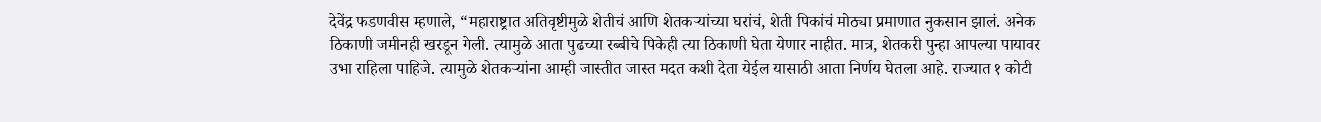देवेंद्र फडणवीस म्हणाले, “महाराष्ट्रात अतिवृष्टीमुळे शेतीचं आणि शेतकऱ्यांच्या घरांचं, शेती पिकांचं मोठ्या प्रमाणात नुकसान झालं. अनेक ठिकाणी जमीनही खरडून गेली. त्यामुळे आता पुढच्या रब्बीचे पिकेही त्या ठिकाणी घेता येणार नाहीत. मात्र, शेतकरी पुन्हा आपल्या पायावर उभा राहिला पाहिजे. त्यामुळे शेतकऱ्यांना आम्ही जास्तीत जास्त मदत कशी देता येईल यासाठी आता निर्णय घेतला आहे. राज्यात १ कोटी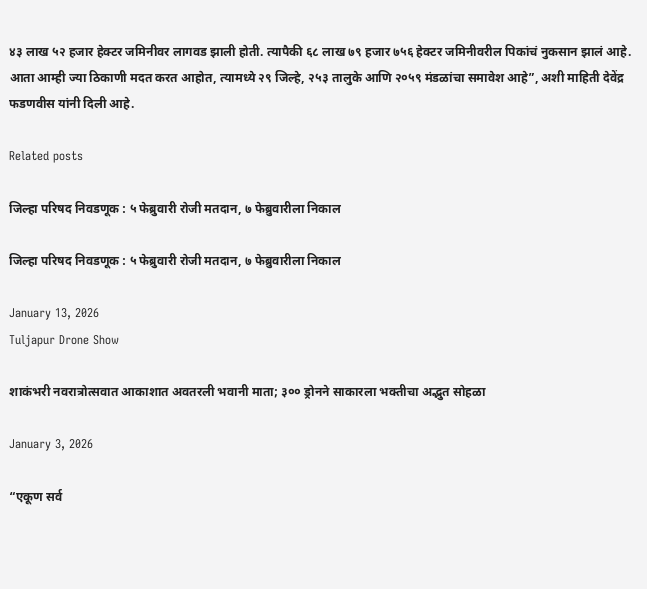४३ लाख ५२ हजार हेक्टर जमिनीवर लागवड झाली होती. त्यापैकी ६८ लाख ७९ हजार ७५६ हेक्टर जमिनीवरील पिकांचं नुकसान झालं आहे. आता आम्ही ज्या ठिकाणी मदत करत आहोत, त्यामध्ये २९ जिल्हे, २५३ तालुके आणि २०५९ मंडळांचा समावेश आहे”, अशी माहिती देवेंद्र फडणवीस यांनी दिली आहे.

Related posts

जिल्हा परिषद निवडणूक : ५ फेब्रुवारी रोजी मतदान, ७ फेब्रुवारीला निकाल

जिल्हा परिषद निवडणूक : ५ फेब्रुवारी रोजी मतदान, ७ फेब्रुवारीला निकाल

January 13, 2026
Tuljapur Drone Show

शाकंभरी नवरात्रोत्सवात आकाशात अवतरली भवानी माता; ३०० ड्रोनने साकारला भक्तीचा अद्भुत सोहळा

January 3, 2026

“एकूण सर्व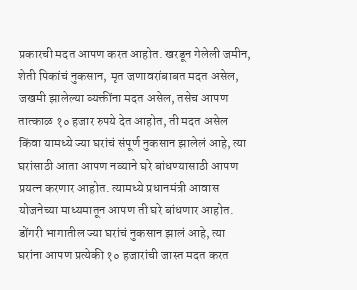प्रकारची मदत आपण करत आहोत. खरडून गेलेली जमीन, शेती पिकांचं नुकसान, मृत जणावरांबाबत मदत असेल, जखमी झालेल्या व्यक्तींना मदत असेल, तसेच आपण तात्काळ १० हजार रुपये देत आहोत, ती मदत असेल किंवा यामध्ये ज्या घरांचं संपूर्ण नुकसान झालेलं आहे, त्या घरांसाठी आता आपण नव्याने घरे बांधण्यासाठी आपण प्रयत्न करणार आहोत. त्यामध्ये प्रधानमंत्री आवास योजनेच्या माध्यमातून आपण ती घरे बांधणार आहोत. डोंगरी भागातील ज्या घरांचं नुकसान झालं आहे, त्या घरांना आपण प्रत्येकी १० हजारांची जास्त मदत करत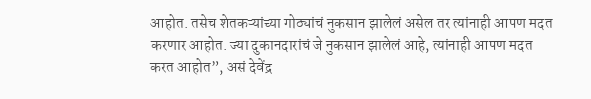आहोत. तसेच शेतकऱ्यांच्या गोठ्यांचं नुकसान झालेलं असेल तर त्यांनाही आपण मदत करणार आहोत. ज्या दुकानदारांचं जे नुकसान झालेलं आहे, त्यांनाही आपण मदत करत आहोत”, असं देवेंद्र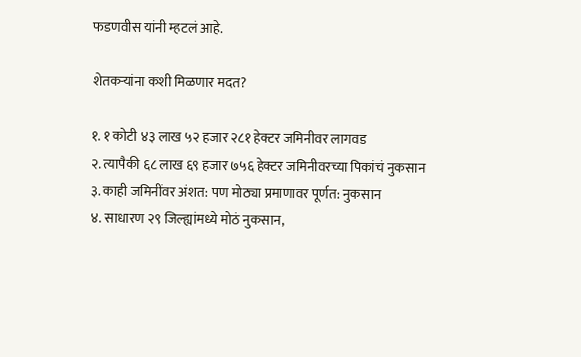फडणवीस यांनी म्हटलं आहे.

शेतकऱ्यांना कशी मिळणार मदत?

१. १ कोटी ४३ लाख ५२ हजार २८१ हेक्टर जमिनीवर लागवड
२. त्यापैकी ६८ लाख ६९ हजार ७५६ हेक्टर जमिनीवरच्या पिकांचं नुकसान
३. काही जमिनींवर अंशत: पण मोठ्या प्रमाणावर पूर्णत: नुकसान
४. साधारण २९ जिल्ह्यांमध्ये मोठं नुकसान,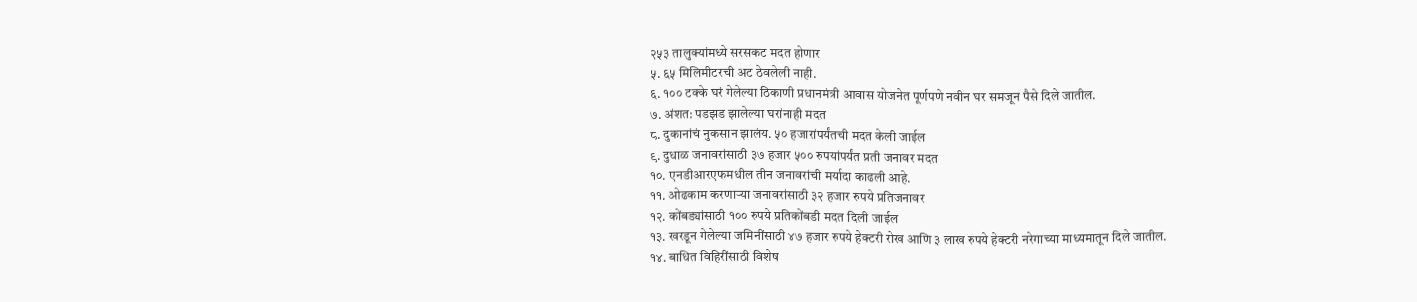२५३ तालुक्यांमध्ये सरसकट मदत होणार
५. ६५ मिलिमीटरची अट ठेवलेली नाही.
६. १०० टक्के घरं गेलेल्या ठिकाणी प्रधानमंत्री आवास योजनेत पूर्णपणे नवीन घर समजून पैसे दिले जातील.
७. अंशत: पडझड झालेल्या घरांनाही मदत
८. दुकानांचं नुकसान झालंय. ५० हजारांपर्यंतची मदत केली जाईल
९. दुधाळ जनावरांसाठी ३७ हजार ५०० रुपयांपर्यंत प्रती जनावर मदत
१०. एनडीआरएफमधील तीन जनावरांची मर्यादा काढली आहे.
११. ओढकाम करणाऱ्या जनावरांसाठी ३२ हजार रुपये प्रतिजनावर
१२. कोंबड्यांसाठी १०० रुपये प्रतिकोंबडी मदत दिली जाईल
१३. खरडून गेलेल्या जमिनींसाठी ४७ हजार रुपये हेक्टरी रोख आणि ३ लाख रुपये हेक्टरी नरेगाच्या माध्यमातून दिले जातील.
१४. बाधित विहिरींसाठी विशेष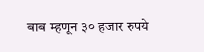बाब म्हणून ३० हजार रुपये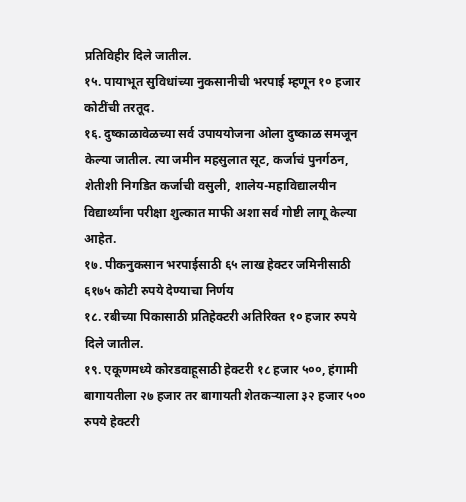प्रतिविहीर दिले जातील.
१५. पायाभूत सुविधांच्या नुकसानीची भरपाई म्हणून १० हजार कोटींची तरतूद.
१६. दुष्काळावेळच्या सर्व उपाययोजना ओला दुष्काळ समजून केल्या जातील. त्या जमीन महसुलात सूट, कर्जाचं पुनर्गठन, शेतीशी निगडित कर्जाची वसुली, शालेय-महाविद्यालयीन विद्यार्थ्यांना परीक्षा शुल्कात माफी अशा सर्व गोष्टी लागू केल्या आहेत.
१७. पीकनुकसान भरपाईसाठी ६५ लाख हेक्टर जमिनीसाठी ६१७५ कोटी रुपये देण्याचा निर्णय
१८. रबीच्या पिकासाठी प्रतिहेक्टरी अतिरिक्त १० हजार रुपये दिले जातील.
१९. एकूणमध्ये कोरडवाहूसाठी हेक्टरी १८ हजार ५००, हंगामी बागायतीला २७ हजार तर बागायती शेतकऱ्याला ३२ हजार ५०० रुपये हेक्टरी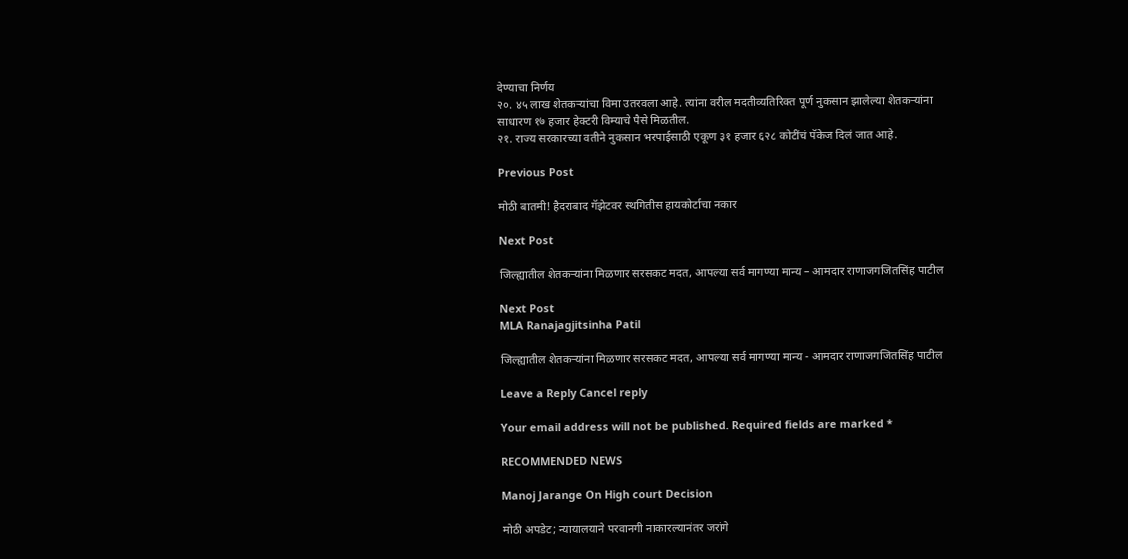देण्याचा निर्णय
२०. ४५ लाख शेतकऱ्यांचा विमा उतरवला आहे. त्यांना वरील मदतीव्यतिरिक्त पूर्ण नुकसान झालेल्या शेतकऱ्यांना साधारण १७ हजार हेक्टरी विम्याचे पैसे मिळतील.
२१. राज्य सरकारच्या वतीने नुकसान भरपाईसाठी एकूण ३१ हजार ६२८ कोटींचं पॅकेज दिलं जात आहे.

Previous Post

मोठी बातमी! हैदराबाद गॅझेटवर स्थगितीस हायकोर्टाचा नकार

Next Post

जिल्ह्यातील शेतकऱ्यांना मिळणार सरसकट मदत, आपल्या सर्व मागण्या मान्य – आमदार राणाजगजितसिंह पाटील

Next Post
MLA Ranajagjitsinha Patil

जिल्ह्यातील शेतकऱ्यांना मिळणार सरसकट मदत, आपल्या सर्व मागण्या मान्य - आमदार राणाजगजितसिंह पाटील

Leave a Reply Cancel reply

Your email address will not be published. Required fields are marked *

RECOMMENDED NEWS

Manoj Jarange On High court Decision

मोठी अपडेट; न्यायालयाने परवानगी नाकारल्यानंतर जरांगे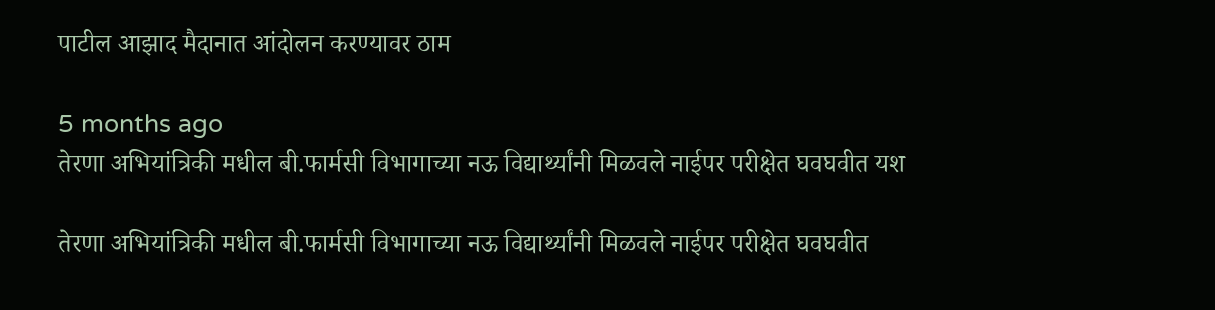पाटील आझाद मैदानात आंदोलन करण्यावर ठाम

5 months ago
तेरणा अभियांत्रिकी मधील बी.फार्मसी विभागाच्या नऊ विद्यार्थ्यांनी मिळवले नाईपर परीक्षेत घवघवीत यश

तेरणा अभियांत्रिकी मधील बी.फार्मसी विभागाच्या नऊ विद्यार्थ्यांनी मिळवले नाईपर परीक्षेत घवघवीत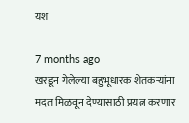यश

7 months ago
खरडून गेलेल्या बहुभूधारक शेतकऱ्यांना मदत मिळवून देण्यासाठी प्रयत्न करणार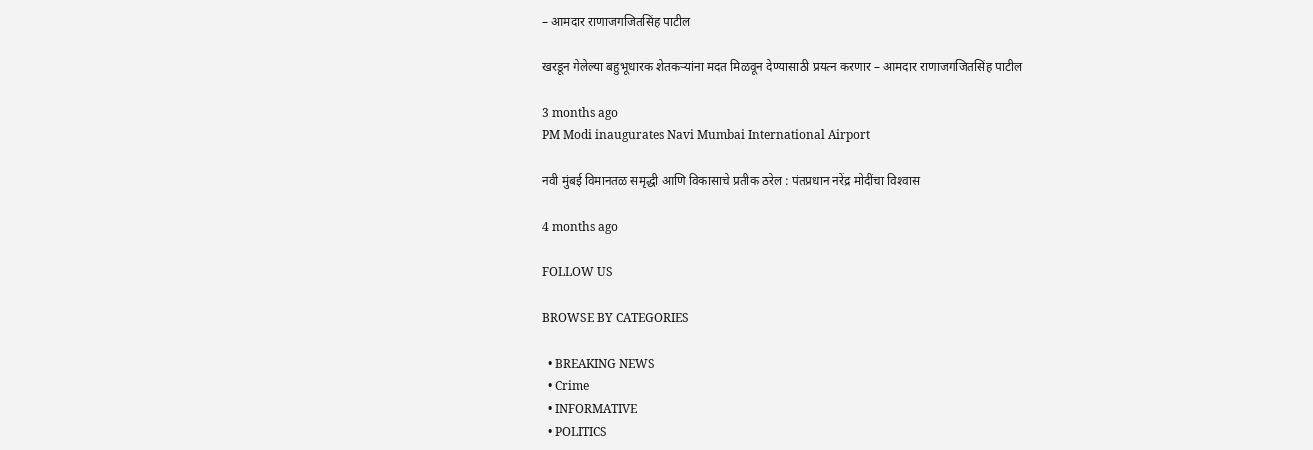– आमदार राणाजगजितसिंह पाटील

खरडून गेलेल्या बहुभूधारक शेतकऱ्यांना मदत मिळवून देण्यासाठी प्रयत्न करणार – आमदार राणाजगजितसिंह पाटील

3 months ago
PM Modi inaugurates Navi Mumbai International Airport

नवी मुंबई विमानतळ समृद्धी आणि विकासाचे प्रतीक ठरेल : पंतप्रधान नरेंद्र मोदींचा विश्‍वास

4 months ago

FOLLOW US

BROWSE BY CATEGORIES

  • BREAKING NEWS
  • Crime
  • INFORMATIVE
  • POLITICS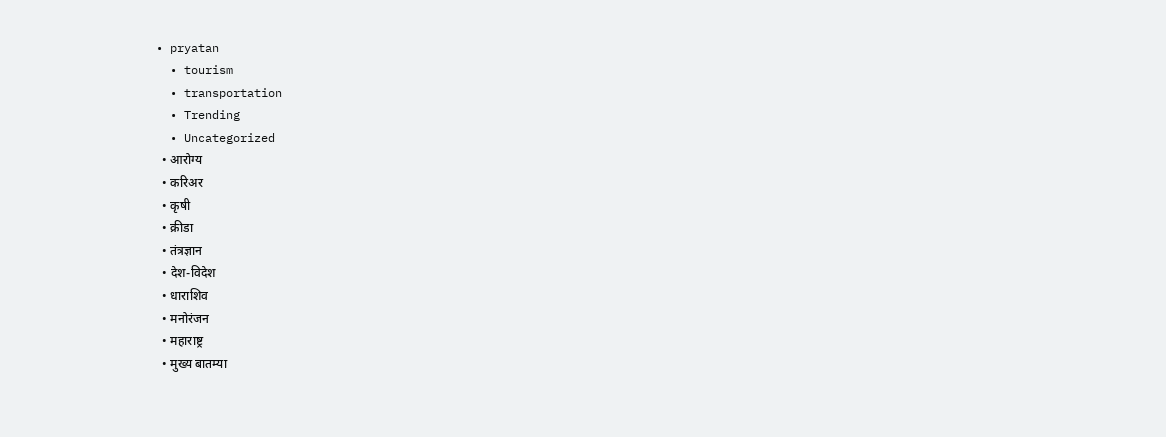• pryatan
  • tourism
  • transportation
  • Trending
  • Uncategorized
  • आरोग्य
  • करिअर
  • कृषी
  • क्रीडा
  • तंत्रज्ञान
  • देश-विदेश
  • धाराशिव
  • मनोरंजन
  • महाराष्ट्र
  • मुख्य बातम्या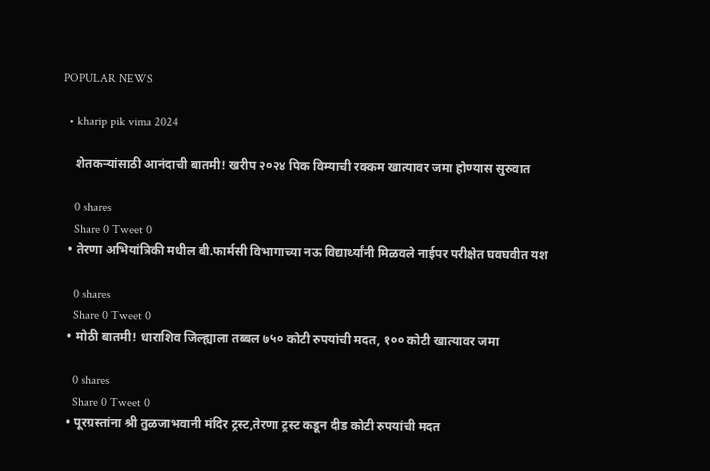POPULAR NEWS

  • kharip pik vima 2024

    शेतकऱ्यांसाठी आनंदाची बातमी! खरीप २०२४ पिक विम्याची रक्कम खात्यावर जमा होण्यास सुरुवात

    0 shares
    Share 0 Tweet 0
  • तेरणा अभियांत्रिकी मधील बी.फार्मसी विभागाच्या नऊ विद्यार्थ्यांनी मिळवले नाईपर परीक्षेत घवघवीत यश

    0 shares
    Share 0 Tweet 0
  • मोठी बातमी! धाराशिव जिल्ह्याला तब्बल ७५० कोटी रुपयांची मदत, १०० कोटी खात्यावर जमा

    0 shares
    Share 0 Tweet 0
  • पूरग्रस्तांना श्री तुळजाभवानी मंदिर ट्रस्ट,तेरणा ट्रस्ट कडून दीड कोटी रुपयांची मदत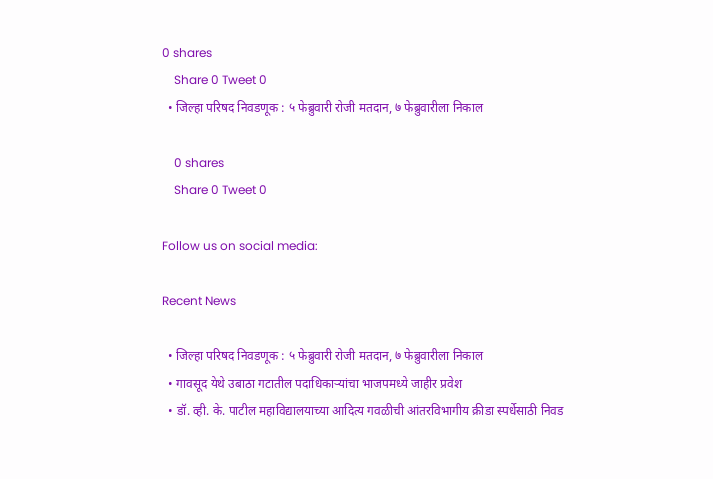0 shares
    Share 0 Tweet 0
  • जिल्हा परिषद निवडणूक : ५ फेब्रुवारी रोजी मतदान, ७ फेब्रुवारीला निकाल

    0 shares
    Share 0 Tweet 0

Follow us on social media:

Recent News

  • जिल्हा परिषद निवडणूक : ५ फेब्रुवारी रोजी मतदान, ७ फेब्रुवारीला निकाल
  • गावसूद येथे उबाठा गटातील पदाधिकाऱ्यांचा भाजपमध्ये जाहीर प्रवेश
  • डॉ. व्ही. के. पाटील महाविद्यालयाच्या आदित्य गवळीची आंतरविभागीय क्रीडा स्पर्धेसाठी निवड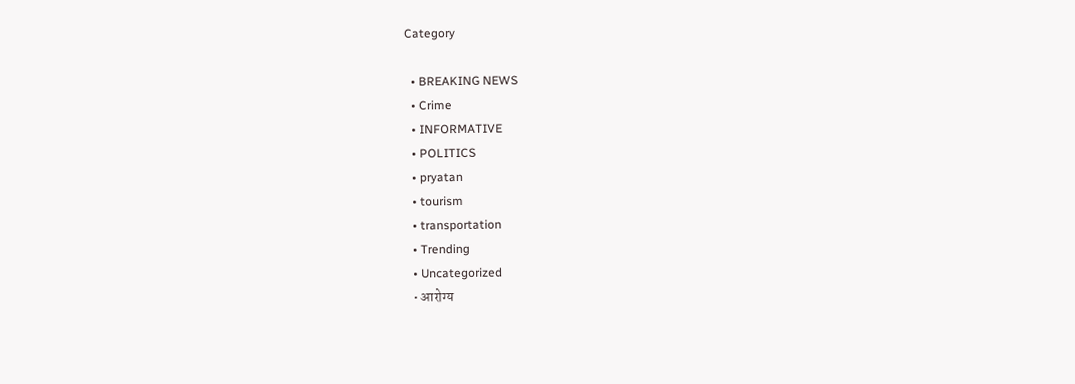Category

  • BREAKING NEWS
  • Crime
  • INFORMATIVE
  • POLITICS
  • pryatan
  • tourism
  • transportation
  • Trending
  • Uncategorized
  • आरोग्य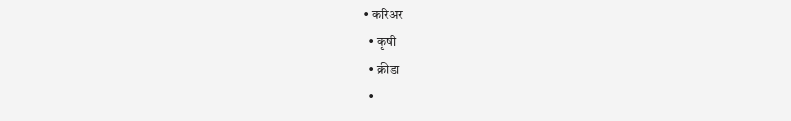• करिअर
  • कृषी
  • क्रीडा
  •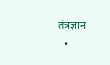तंत्रज्ञान
  •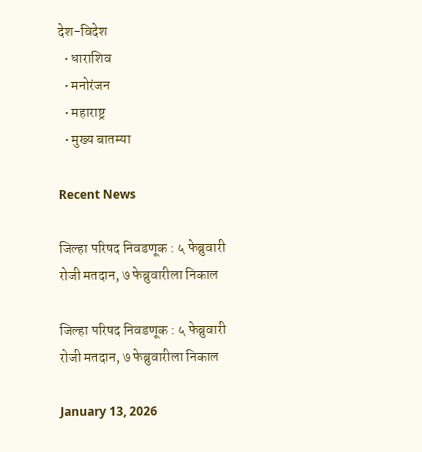देश-विदेश
  • धाराशिव
  • मनोरंजन
  • महाराष्ट्र
  • मुख्य बातम्या

Recent News

जिल्हा परिषद निवडणूक : ५ फेब्रुवारी रोजी मतदान, ७ फेब्रुवारीला निकाल

जिल्हा परिषद निवडणूक : ५ फेब्रुवारी रोजी मतदान, ७ फेब्रुवारीला निकाल

January 13, 2026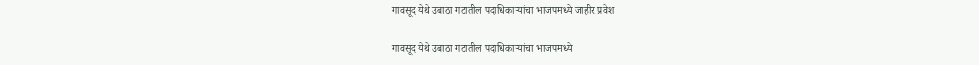गावसूद येथे उबाठा गटातील पदाधिकाऱ्यांचा भाजपमध्ये जाहीर प्रवेश

गावसूद येथे उबाठा गटातील पदाधिकाऱ्यांचा भाजपमध्ये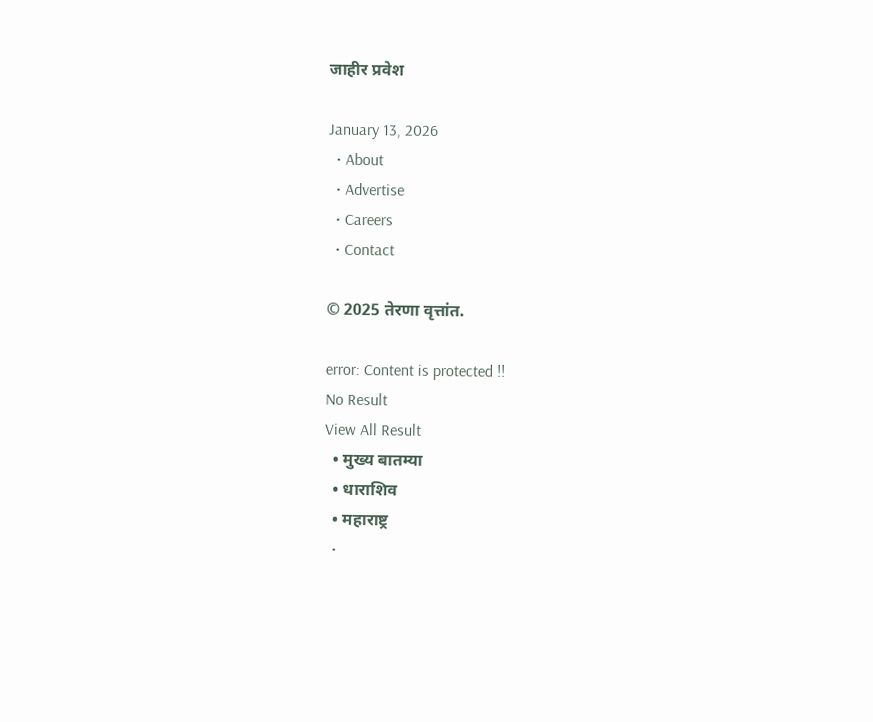जाहीर प्रवेश

January 13, 2026
  • About
  • Advertise
  • Careers
  • Contact

© 2025 तेरणा वृत्तांत.

error: Content is protected !!
No Result
View All Result
  • मुख्य बातम्या
  • धाराशिव
  • महाराष्ट्र
  •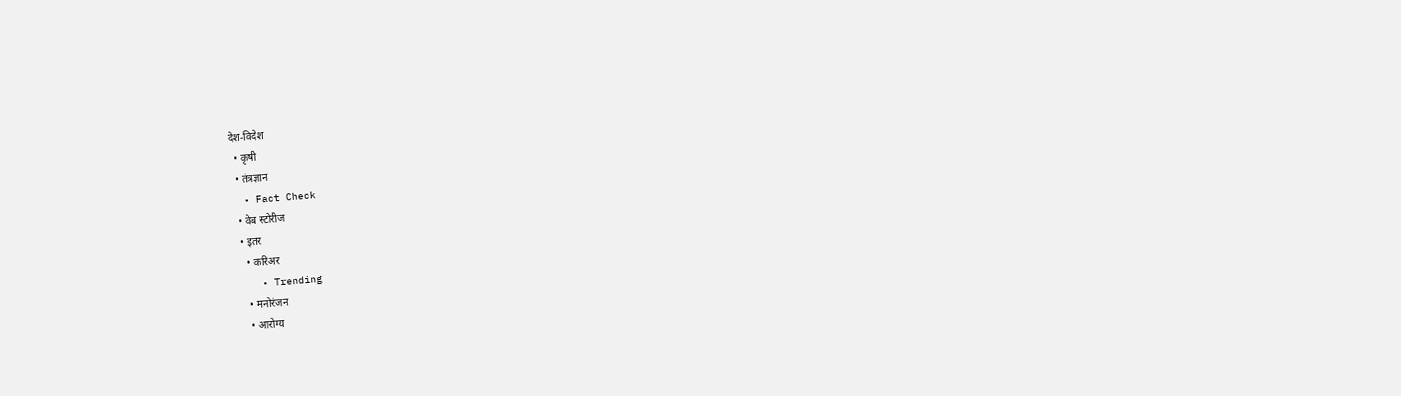देश-विदेश
  • कृषी
  • तंत्रज्ञान
  • Fact Check
  • वेब स्टोरीज
  • इतर
    • करिअर
    • Trending
    • मनोरंजन
    • आरोग्य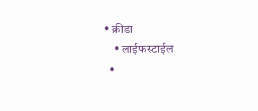• क्रीडा
    • लाईफस्टाईल
  •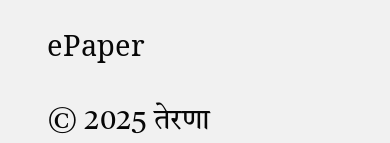ePaper

© 2025 तेरणा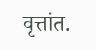वृत्तांत.